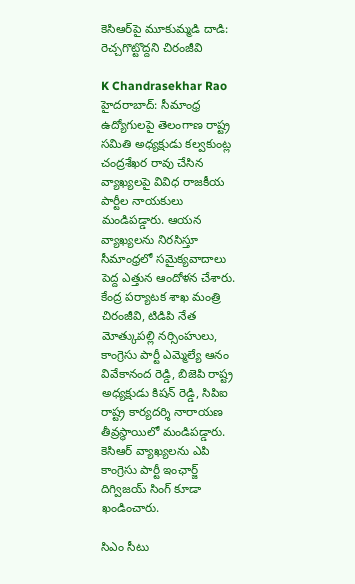కెసిఆర్‌పై మూకుమ్మడి దాడి: రెచ్చగొట్టొద్దని చిరంజీవి

K Chandrasekhar Rao
హైదరాబాద్: సీమాంధ్ర ఉద్యోగులపై తెలంగాణ రాష్ట్ర సమితి అధ్యక్షుడు కల్వకుంట్ల చంద్రశేఖర రావు చేసిన వ్యాఖ్యలపై వివిధ రాజకీయ పార్టీల నాయకులు మండిపడ్డారు. ఆయన వ్యాఖ్యలను నిరసిస్తూ సీమాంధ్రలో సమైక్యవాదాలు పెద్ద ఎత్తున ఆందోళన చేశారు. కేంద్ర పర్యాటక శాఖ మంత్రి చిరంజీవి, టిడిపి నేత మోత్కుపల్లి నర్సింహులు, కాంగ్రెసు పార్టీ ఎమ్మెల్యే ఆనం వివేకానంద రెడ్డి, బిజెపి రాష్ట్ర అధ్యక్షుడు కిషన్ రెడ్డి, సిపిఐ రాష్ట్ర కార్యదర్శి నారాయణ తీవ్రస్థాయిలో మండిపడ్డారు. కెసిఆర్ వ్యాఖ్యలను ఎపి కాంగ్రెసు పార్టీ ఇంఛార్జ్ దిగ్విజయ్ సింగ్ కూడా ఖండించారు.

సిఎం సీటు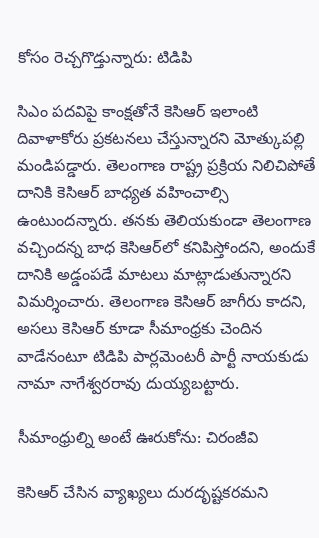కోసం రెచ్చగొడ్తున్నారు: టిడిపి

సిఎం పదవిపై కాంక్షతోనే కెసిఆర్ ఇలాంటి దివాళాకోరు ప్రకటనలు చేస్తున్నారని మోత్కుపల్లి మండిపడ్డారు. తెలంగాణ రాష్ట్ర ప్రక్రియ నిలిచిపోతే దానికి కెసిఆర్ బాధ్యత వహించాల్సి ఉంటుందన్నారు. తనకు తెలియకుండా తెలంగాణ వచ్చిందన్న బాధ కెసిఆర్‌లో కనిపిస్తోందని, అందుకే దానికి అడ్డంపడే మాటలు మాట్లాడుతున్నారని విమర్శించారు. తెలంగాణ కెసిఆర్ జాగీరు కాదని, అసలు కెసిఆర్ కూడా సీమాంధ్రకు చెందిన వాడేనంటూ టిడిపి పార్లమెంటరీ పార్టీ నాయకుడు నామా నాగేశ్వరరావు దుయ్యబట్టారు.

సీమాంధ్రుల్ని అంటే ఊరుకోను: చిరంజీవి

కెసిఆర్ చేసిన వ్యాఖ్యలు దురదృష్టకరమని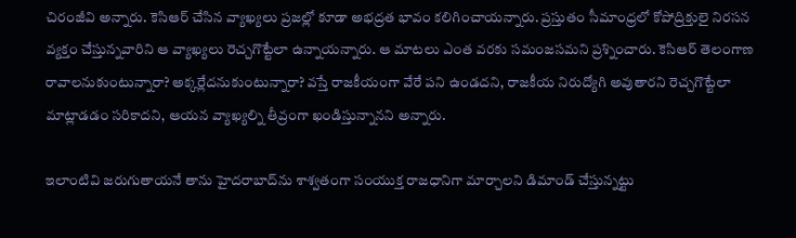చిరంజీవి అన్నారు. కెసిఆర్ చేసిన వ్యాఖ్యలు ప్రజల్లో కూడా అభద్రత భావం కలిగించాయన్నారు. ప్రస్తుతం సీమాంధ్రలో కోపోద్రిక్తులై నిరసన వ్యక్తం చేస్తున్నవారిని ఆ వ్యాఖ్యలు రెచ్చగొట్టేలా ఉన్నాయన్నారు. ఆ మాటలు ఎంత వరకు సమంజసమని ప్రశ్నించారు. కెసిఆర్ తెలంగాణ రావాలనుకుంటున్నారా? అక్కర్లేదనుకుంటున్నారా? వస్తే రాజకీయంగా వేరే పని ఉండదని, రాజకీయ నిరుద్యోగి అవుతారని రెచ్చగొట్టేలా మాట్లాడడం సరికాదని, ఆయన వ్యాఖ్యల్ని తీవ్రంగా ఖండిస్తున్నానని అన్నారు.

ఇలాంటివి జరుగుతాయనే తాను హైదరాబాద్‌ను శాశ్వతంగా సంయుక్త రాజధానిగా మార్చాలని డిమాండ్ చేస్తున్నట్టు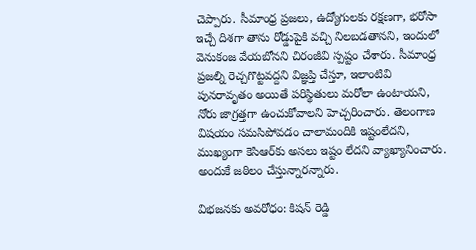చెప్పారు. సీమాంధ్ర ప్రజలు, ఉద్యోగులకు రక్షణగా, భరోసా ఇచ్చే దిశగా తాను రోడ్డుపైకి వచ్చి నిలబడతానని, ఇందులో వెనుకంజ వేయబోనని చిరంజీవి స్పష్టం చేశారు. సీమాంధ్ర ప్రజల్ని రెచ్చగొట్టవద్దని విజ్ఞప్తి చేస్తూ, ఇలాంటివి పునరావృతం అయితే పరిస్థితులు మరోలా ఉంటాయని, నోరు జాగ్రత్తగా ఉంచుకోవాలని హెచ్చరించారు. తెలంగాణ విషయం సమసిపోవడం చాలామందికి ఇష్టంలేదని, ముఖ్యంగా కెసిఆర్‌కు అసలు ఇష్టం లేదని వ్యాఖ్యానించారు. అందుకే జఠిలం చేస్తున్నారన్నారు.

విభజనకు అవరోధం: కిషన్ రెడ్డి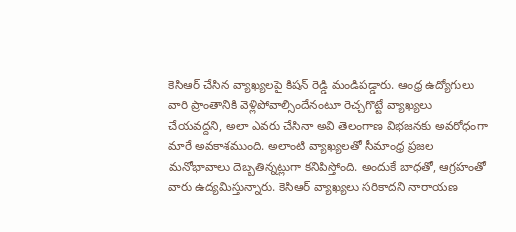కెసిఆర్ చేసిన వ్యాఖ్యలపై కిషన్ రెడ్డి మండిపడ్డారు. ఆంధ్ర ఉద్యోగులు వారి ప్రాంతానికి వెళ్లిపోవాల్సిందేనంటూ రెచ్చగొట్టే వ్యాఖ్యలు చేయవద్దని, అలా ఎవరు చేసినా అవి తెలంగాణ విభజనకు అవరోధంగా మారే అవకాశముంది. అలాంటి వ్యాఖ్యలతో సీమాంధ్ర ప్రజల మనోభావాలు దెబ్బతిన్నట్లుగా కనిపిస్తోంది. అందుకే బాధతో, ఆగ్రహంతో వారు ఉద్యమిస్తున్నారు. కెసిఆర్ వ్యాఖ్యలు సరికాదని నారాయణ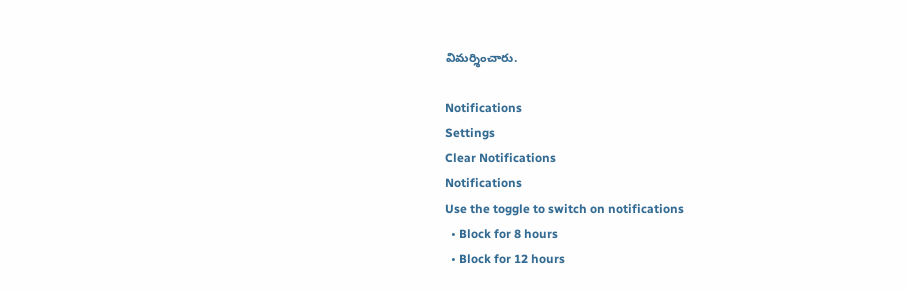విమర్శించారు.

Notifications
Settings
Clear Notifications
Notifications
Use the toggle to switch on notifications
  • Block for 8 hours
  • Block for 12 hours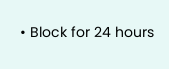• Block for 24 hours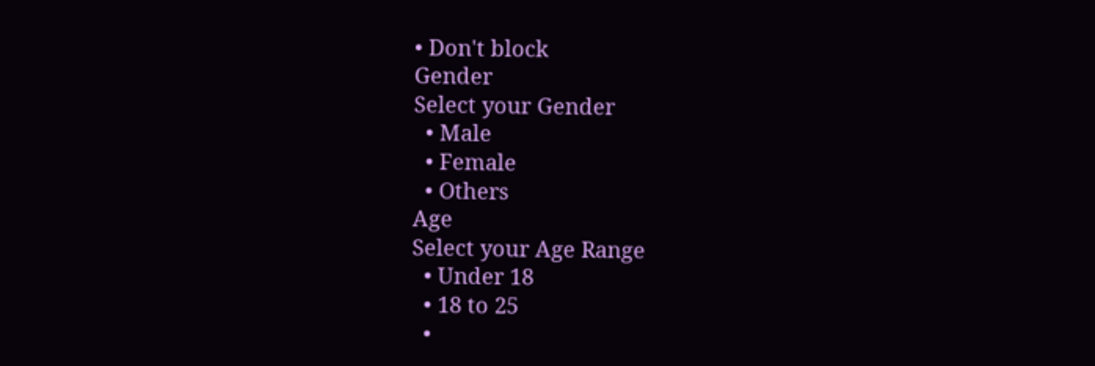• Don't block
Gender
Select your Gender
  • Male
  • Female
  • Others
Age
Select your Age Range
  • Under 18
  • 18 to 25
  •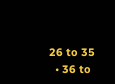26 to 35
  • 36 to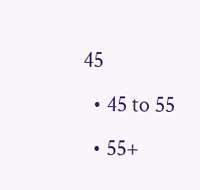45
  • 45 to 55
  • 55+